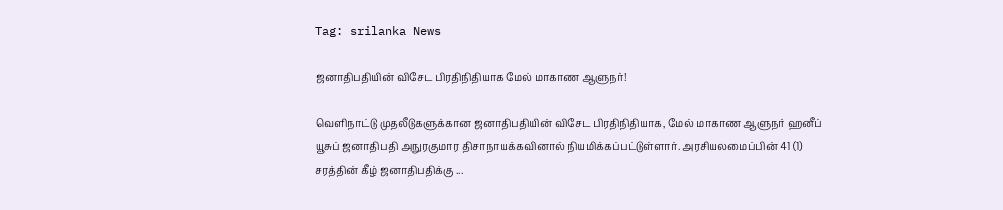Tag: srilanka News

ஜனாதிபதியின் விசேட பிரதிநிதியாக மேல் மாகாண ஆளுநர்!

வெளிநாட்டு முதலீடுகளுக்கான ஜனாதிபதியின் விசேட பிரதிநிதியாக, மேல் மாகாண ஆளுநர் ஹனீப் யூசுப் ஜனாதிபதி அநுரகுமார திசாநாயக்கவினால் நியமிக்கப்பட்டுள்ளார். அரசியலமைப்பின் 41 (1) சரத்தின் கீழ் ஜனாதிபதிக்கு ...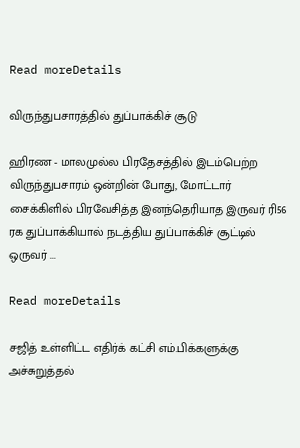Read moreDetails

விருந்துபசாரத்தில் துப்பாக்கிச் சூடு

ஹிரண - மாலமுல்ல பிரதேசத்தில் இடம்பெற்ற விருந்துபசாரம் ஒன்றின் போது, மோட்டார் சைக்கிளில் பிரவேசித்த இனந்தெரியாத இருவர் ரி56 ரக துப்பாக்கியால் நடத்திய துப்பாக்கிச் சூட்டில் ஒருவர் ...

Read moreDetails

சஜித் உள்ளிட்ட எதிர்க் கட்சி எம்.பிக்களுக்கு அச்சுறுத்தல்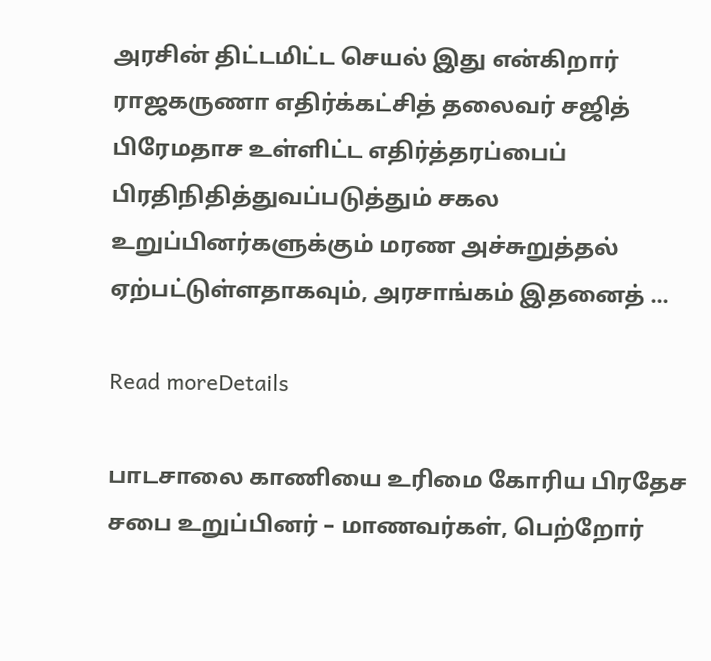அரசின் திட்டமிட்ட செயல் இது என்கிறார் ராஜகருணா எதிர்க்கட்சித் தலைவர் சஜித் பிரேமதாச உள்ளிட்ட எதிர்த்தரப்பைப் பிரதிநிதித்துவப்படுத்தும் சகல உறுப்பினர்களுக்கும் மரண அச்சுறுத்தல் ஏற்பட்டுள்ளதாகவும், அரசாங்கம் இதனைத் ...

Read moreDetails

பாடசாலை காணியை உரிமை கோரிய பிரதேச சபை உறுப்பினர் – மாணவர்கள், பெற்றோர்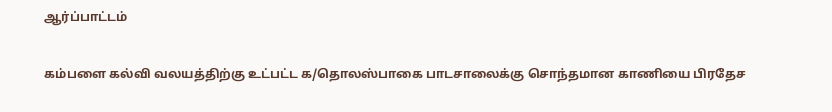ஆர்ப்பாட்டம்

கம்பளை கல்வி வலயத்திற்கு உட்பட்ட க/தொலஸ்பாகை பாடசாலைக்கு சொந்தமான காணியை பிரதேச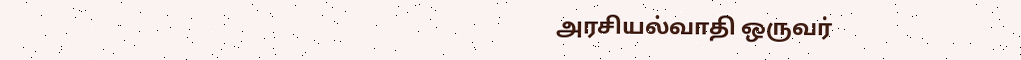அரசியல்வாதி ஒருவர்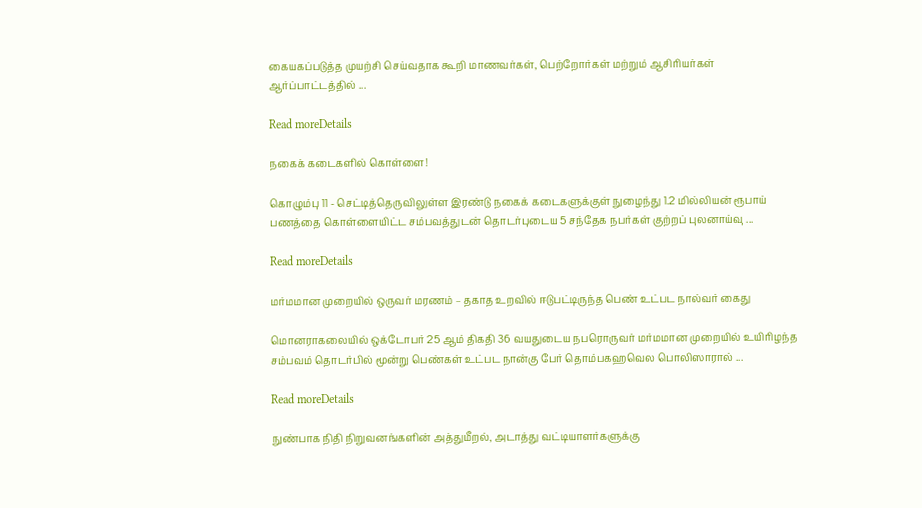கையகப்படுத்த முயற்சி செய்வதாக கூறி மாணவர்கள், பெற்றோர்கள் மற்றும் ஆசிரியர்கள் ஆர்ப்பாட்டத்தில் ...

Read moreDetails

நகைக் கடைகளில் கொள்ளை!

கொழும்பு 11 - செட்டித்தெருவிலுள்ள இரண்டு நகைக் கடைகளுக்குள் நுழைந்து 1.2 மில்லியன் ரூபாய் பணத்தை கொள்ளையிட்ட சம்பவத்துடன் தொடர்புடைய 5 சந்தேக நபர்கள் குற்றப் புலனாய்வு ...

Read moreDetails

மர்மமான முறையில் ஒருவர் மரணம் – தகாத உறவில் ஈடுபட்டிருந்த பெண் உட்பட நால்வர் கைது

மொனராகலையில் ஒக்டோபர் 25 ஆம் திகதி 36 வயதுடைய நபரொருவர் மர்மமான முறையில் உயிரிழந்த சம்பவம் தொடர்பில் மூன்று பெண்கள் உட்பட நான்கு பேர் தொம்பகஹவெல பொலிஸாரால் ...

Read moreDetails

நுண்பாக நிதி நிறுவனங்களின் அத்துமீறல், அடாத்து வட்டியாளர்களுக்கு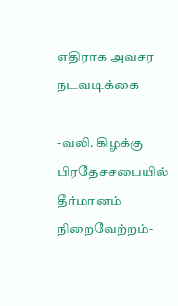எதிராக அவசர நடவடிக்கை

-வலி. கிழக்கு பிரதேசசபையில் தீர்மானம் நிறைவேற்றம்-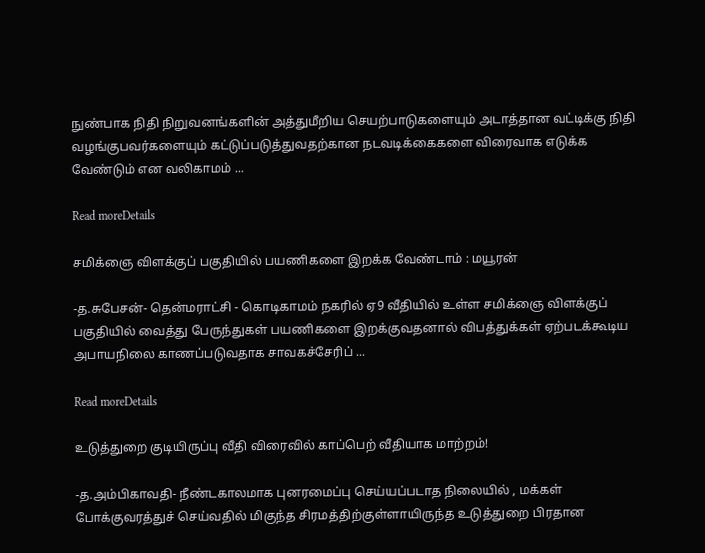நுண்பாக நிதி நிறுவனங்களின் அத்துமீறிய செயற்பாடுகளையும் அடாத்தான வட்டிக்கு நிதி வழங்குபவர்களையும் கட்டுப்படுத்துவதற்கான நடவடிக்கைகளை விரைவாக எடுக்க வேண்டும் என வலிகாமம் ...

Read moreDetails

சமிக்ஞை விளக்குப் பகுதியில் பயணிகளை இறக்க வேண்டாம் : மயூரன்

-த.சுபேசன்- தென்மராட்சி - கொடிகாமம் நகரில் ஏ9 வீதியில் உள்ள சமிக்ஞை விளக்குப் பகுதியில் வைத்து பேருந்துகள் பயணிகளை இறக்குவதனால் விபத்துக்கள் ஏற்படக்கூடிய அபாயநிலை காணப்படுவதாக சாவகச்சேரிப் ...

Read moreDetails

உடுத்துறை குடியிருப்பு வீதி விரைவில் காப்பெற் வீதியாக மாற்றம்!

-த.அம்பிகாவதி- நீண்டகாலமாக புனரமைப்பு செய்யப்படாத நிலையில் , மக்கள் போக்குவரத்துச் செய்வதில் மிகுந்த சிரமத்திற்குள்ளாயிருந்த உடுத்துறை பிரதான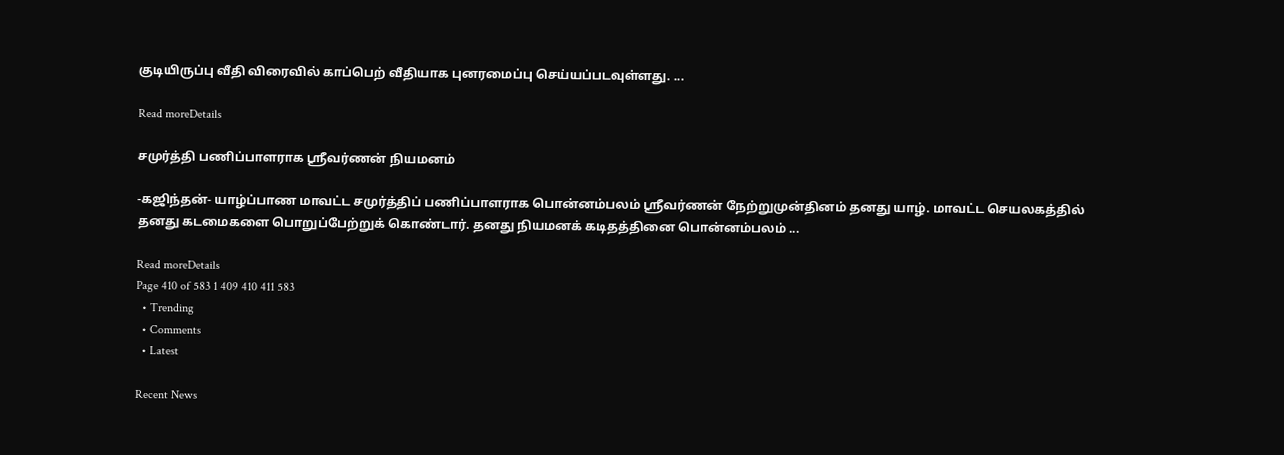குடியிருப்பு வீதி விரைவில் காப்பெற் வீதியாக புனரமைப்பு செய்யப்படவுள்ளது. ...

Read moreDetails

சமுர்த்தி பணிப்பாளராக ஸ்ரீவர்ணன் நியமனம்

-கஜிந்தன்- யாழ்ப்பாண மாவட்ட சமுர்த்திப் பணிப்பாளராக பொன்னம்பலம் ஸ்ரீவர்ணன் நேற்றுமுன்தினம் தனது யாழ். மாவட்ட செயலகத்தில் தனது கடமைகளை பொறுப்பேற்றுக் கொண்டார். தனது நியமனக் கடிதத்தினை பொன்னம்பலம் ...

Read moreDetails
Page 410 of 583 1 409 410 411 583
  • Trending
  • Comments
  • Latest

Recent News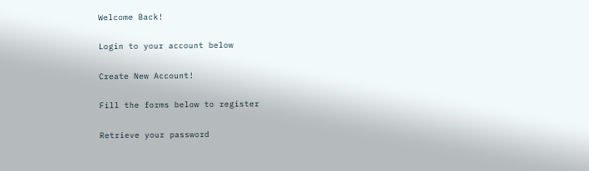Welcome Back!

Login to your account below

Create New Account!

Fill the forms below to register

Retrieve your password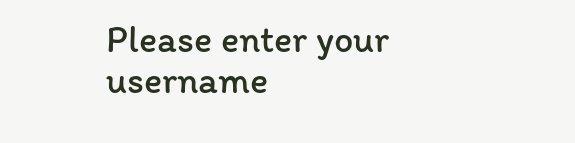Please enter your username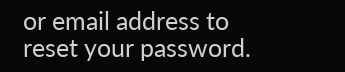or email address to reset your password.